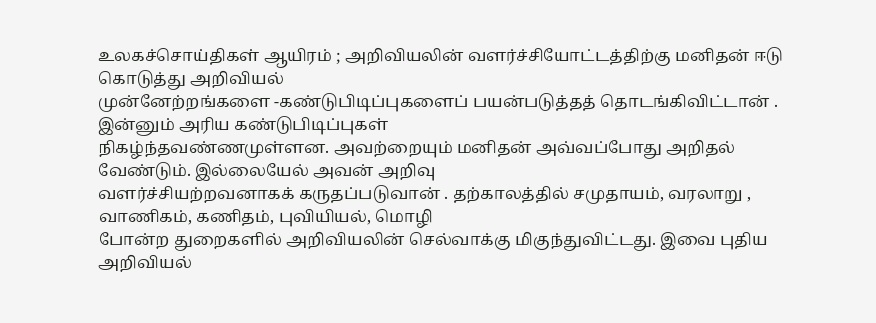உலகச்சொய்திகள் ஆயிரம் ; அறிவியலின் வளர்ச்சியோட்டத்திற்கு மனிதன் ஈடு கொடுத்து அறிவியல்
முன்னேற்றங்களை -கண்டுபிடிப்புகளைப் பயன்படுத்தத் தொடங்கிவிட்டான் . இன்னும் அரிய கண்டுபிடிப்புகள்
நிகழ்ந்தவண்ணமுள்ளன. அவற்றையும் மனிதன் அவ்வப்போது அறிதல் வேண்டும். இல்லையேல் அவன் அறிவு
வளர்ச்சியற்றவனாகக் கருதப்படுவான் . தற்காலத்தில் சமுதாயம், வரலாறு , வாணிகம், கணிதம், புவியியல், மொழி
போன்ற துறைகளில் அறிவியலின் செல்வாக்கு மிகுந்துவிட்டது. இவை புதிய அறிவியல்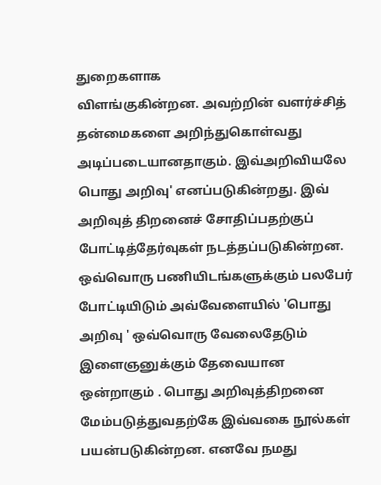துறைகளாக
விளங்குகின்றன. அவற்றின் வளர்ச்சித் தன்மைகளை அறிந்துகொள்வது அடிப்படையானதாகும். இவ்அறிவியலே
பொது அறிவு' எனப்படுகின்றது. இவ் அறிவுத் திறனைச் சோதிப்பதற்குப் போட்டித்தேர்வுகள் நடத்தப்படுகின்றன.
ஒவ்வொரு பணியிடங்களுக்கும் பலபேர் போட்டியிடும் அவ்வேளையில் 'பொது அறிவு ' ஒவ்வொரு வேலைதேடும்
இளைஞனுக்கும் தேவையான ஒன்றாகும் . பொது அறிவுத்திறனை மேம்படுத்துவதற்கே இவ்வகை நூல்கள்
பயன்படுகின்றன. எனவே நமது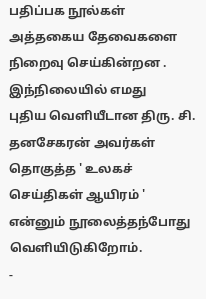பதிப்பக நூல்கள் அத்தகைய தேவைகளை நிறைவு செய்கின்றன . இந்நிலையில் எமது
புதிய வெளியீடான திரு. சி. தனசேகரன் அவர்கள் தொகுத்த ' உலகச் செய்திகள் ஆயிரம் ' என்னும் நூலைத்தந்போது
வெளியிடுகிறோம்.
-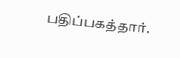பதிப்பகத்தார்.